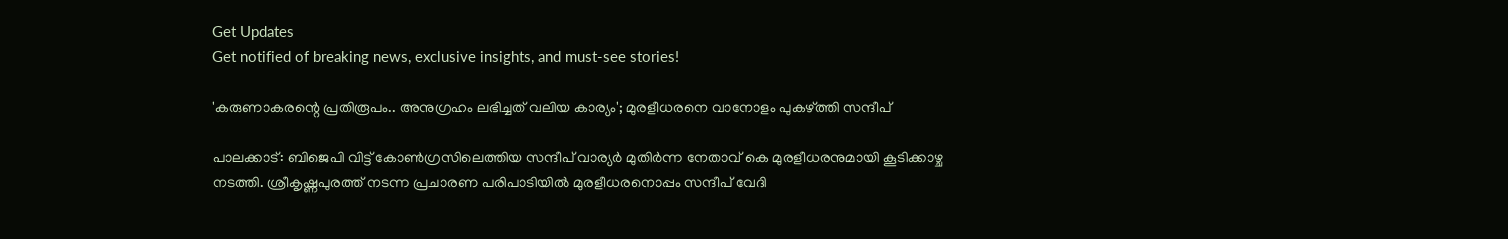Get Updates
Get notified of breaking news, exclusive insights, and must-see stories!

'കരുണാകരന്റെ പ്രതിരൂപം.. അനുഗ്രഹം ലഭിച്ചത് വലിയ കാര്യം'; മുരളീധരനെ വാനോളം പുകഴ്ത്തി സന്ദീപ്

പാലക്കാട്: ബിജെപി വിട്ട് കോണ്‍ഗ്രസിലെത്തിയ സന്ദീപ് വാര്യര്‍ മുതിര്‍ന്ന നേതാവ് കെ മുരളീധരനുമായി കൂടിക്കാഴ്ച നടത്തി. ശ്രീകൃഷ്ണപുരത്ത് നടന്ന പ്രചാരണ പരിപാടിയില്‍ മുരളീധരനൊപ്പം സന്ദീപ് വേദി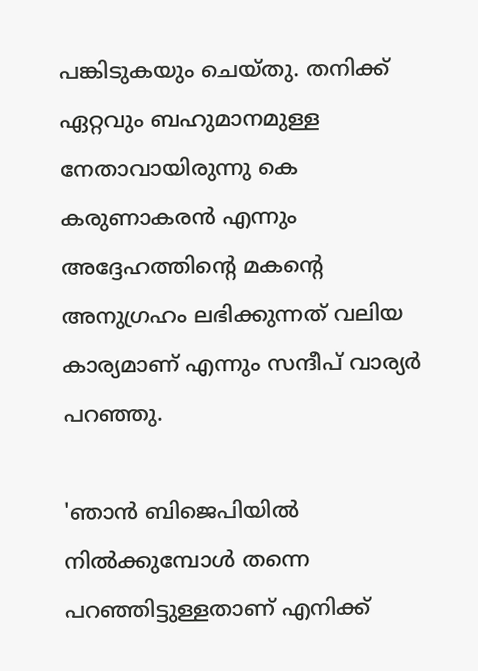പങ്കിടുകയും ചെയ്തു. തനിക്ക് ഏറ്റവും ബഹുമാനമുള്ള നേതാവായിരുന്നു കെ കരുണാകരന്‍ എന്നും അദ്ദേഹത്തിന്റെ മകന്റെ അനുഗ്രഹം ലഭിക്കുന്നത് വലിയ കാര്യമാണ് എന്നും സന്ദീപ് വാര്യര്‍ പറഞ്ഞു.

'ഞാന്‍ ബിജെപിയില്‍ നില്‍ക്കുമ്പോള്‍ തന്നെ പറഞ്ഞിട്ടുള്ളതാണ് എനിക്ക്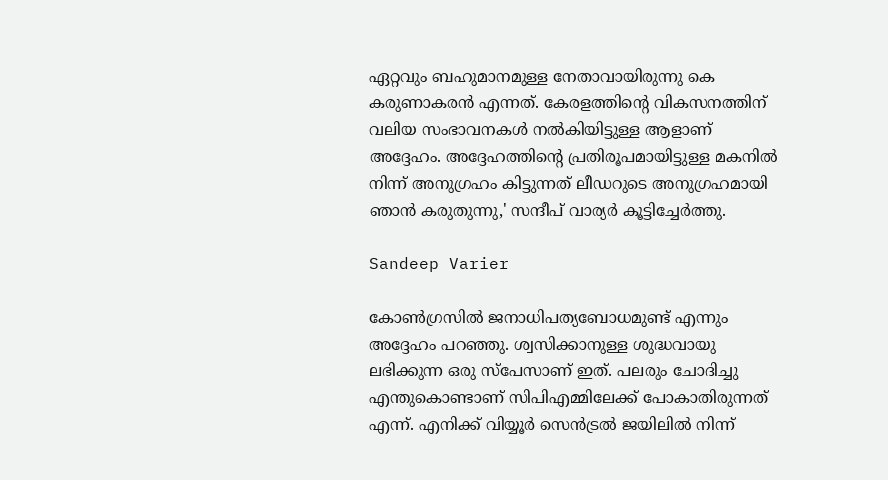ഏറ്റവും ബഹുമാനമുള്ള നേതാവായിരുന്നു കെ കരുണാകരന്‍ എന്നത്. കേരളത്തിന്റെ വികസനത്തിന് വലിയ സംഭാവനകള്‍ നല്‍കിയിട്ടുള്ള ആളാണ് അദ്ദേഹം. അദ്ദേഹത്തിന്റെ പ്രതിരൂപമായിട്ടുള്ള മകനില്‍ നിന്ന് അനുഗ്രഹം കിട്ടുന്നത് ലീഡറുടെ അനുഗ്രഹമായി ഞാന്‍ കരുതുന്നു,' സന്ദീപ് വാര്യര്‍ കൂട്ടിച്ചേര്‍ത്തു.

Sandeep Varier

കോണ്‍ഗ്രസില്‍ ജനാധിപത്യബോധമുണ്ട് എന്നും അദ്ദേഹം പറഞ്ഞു. ശ്വസിക്കാനുള്ള ശുദ്ധവായു ലഭിക്കുന്ന ഒരു സ്‌പേസാണ് ഇത്. പലരും ചോദിച്ചു എന്തുകൊണ്ടാണ് സിപിഎമ്മിലേക്ക് പോകാതിരുന്നത് എന്ന്. എനിക്ക് വിയ്യൂര്‍ സെന്‍ട്രല്‍ ജയിലില്‍ നിന്ന്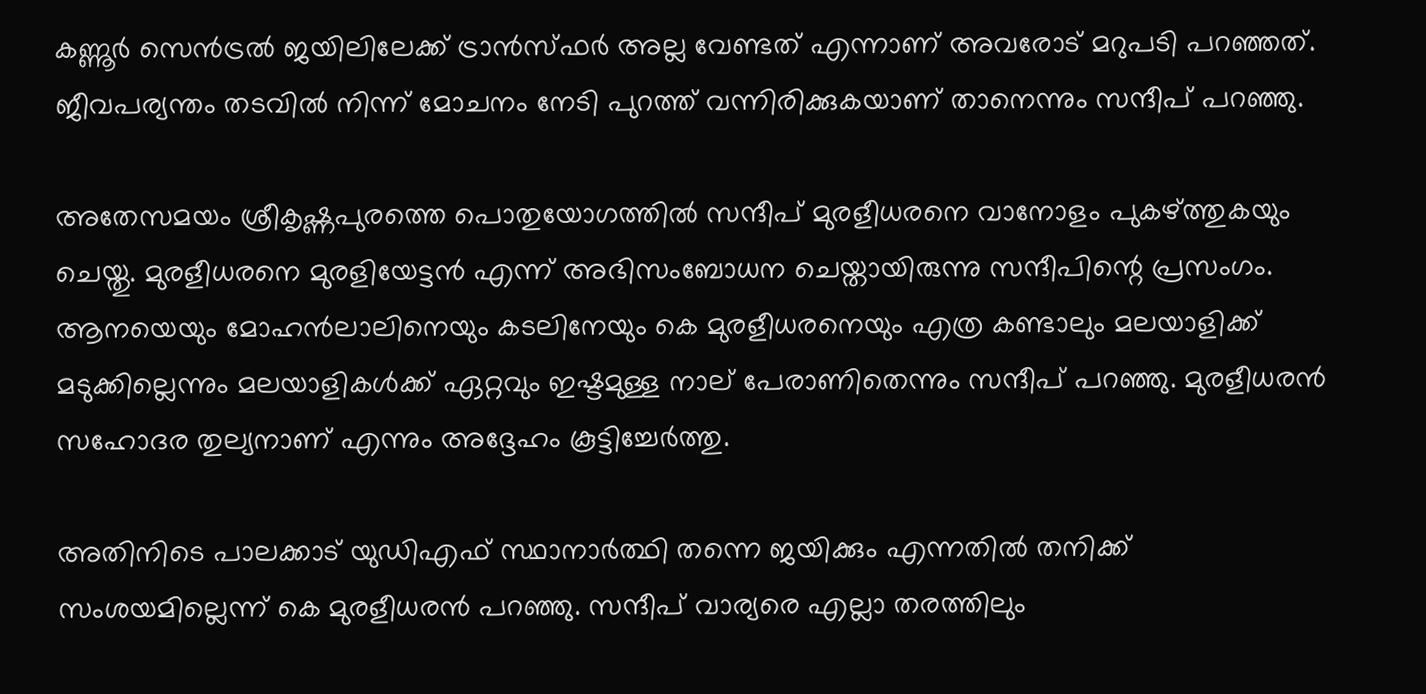കണ്ണൂര്‍ സെന്‍ട്രല്‍ ജയിലിലേക്ക് ട്രാന്‍സ്ഫര്‍ അല്ല വേണ്ടത് എന്നാണ് അവരോട് മറുപടി പറഞ്ഞത്. ജീവപര്യന്തം തടവില്‍ നിന്ന് മോചനം നേടി പുറത്ത് വന്നിരിക്കുകയാണ് താനെന്നും സന്ദീപ് പറഞ്ഞു.

അതേസമയം ശ്രീകൃഷ്ണപുരത്തെ പൊതുയോഗത്തില്‍ സന്ദീപ് മുരളീധരനെ വാനോളം പുകഴ്ത്തുകയും ചെയ്തു. മുരളീധരനെ മുരളിയേട്ടന്‍ എന്ന് അഭിസംബോധന ചെയ്തായിരുന്നു സന്ദീപിന്റെ പ്രസംഗം. ആനയെയും മോഹന്‍ലാലിനെയും കടലിനേയും കെ മുരളീധരനെയും എത്ര കണ്ടാലും മലയാളിക്ക് മടുക്കില്ലെന്നും മലയാളികള്‍ക്ക് ഏറ്റവും ഇഷ്ടമുള്ള നാല് പേരാണിതെന്നും സന്ദീപ് പറഞ്ഞു. മുരളീധരന്‍ സഹോദര തുല്യനാണ് എന്നും അദ്ദേഹം കൂട്ടിച്ചേര്‍ത്തു.

അതിനിടെ പാലക്കാട് യുഡിഎഫ് സ്ഥാനാര്‍ത്ഥി തന്നെ ജയിക്കും എന്നതില്‍ തനിക്ക് സംശയമില്ലെന്ന് കെ മുരളീധരന്‍ പറഞ്ഞു. സന്ദീപ് വാര്യരെ എല്ലാ തരത്തിലും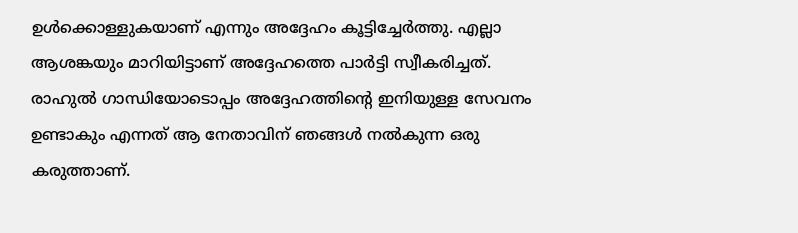ഉള്‍ക്കൊള്ളുകയാണ് എന്നും അദ്ദേഹം കൂട്ടിച്ചേര്‍ത്തു. എല്ലാ ആശങ്കയും മാറിയിട്ടാണ് അദ്ദേഹത്തെ പാര്‍ട്ടി സ്വീകരിച്ചത്. രാഹുല്‍ ഗാന്ധിയോടൊപ്പം അദ്ദേഹത്തിന്റെ ഇനിയുള്ള സേവനം ഉണ്ടാകും എന്നത് ആ നേതാവിന് ഞങ്ങള്‍ നല്‍കുന്ന ഒരു കരുത്താണ്.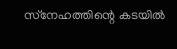സ്‌നേഹത്തിന്റെ കടയില്‍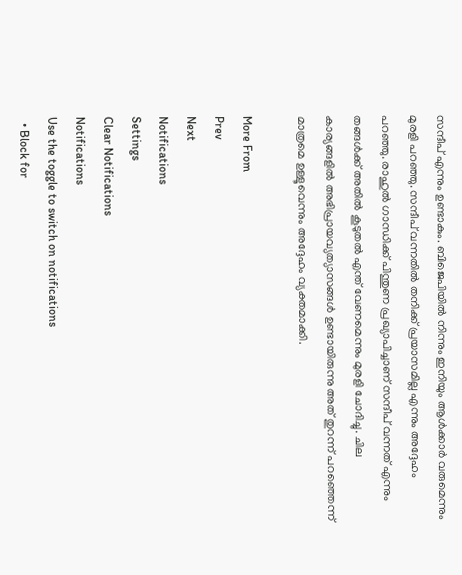സന്ദീപ് എന്നും ഉണ്ടാകും. ബിജെപിയില്‍ നിന്നും ഇനിയും ആള്‍ക്കാര്‍ വരുമെന്നും മുരളി പറഞ്ഞു. സന്ദീപ് വന്നതില്‍ തനിക്ക് പ്രയാസമില്ല എന്നും അദ്ദേഹം പറഞ്ഞു. രാഹുല്‍ ഗാന്ധിക്ക് പിന്തുണ പ്രഖ്യാപിച്ചാണ് സന്ദീപ് വന്നത് എന്നും തങ്ങള്‍ക്ക് അതില്‍ കൂടുതല്‍ എന്ത് വേണമെന്നും മുരളി ചോദിച്ചു. ചില കാര്യങ്ങളില്‍ അഭിപ്രായവ്യത്യാസങ്ങള്‍ ഉണ്ടായിരുന്നു അത് തുറന്ന് പറഞ്ഞെന്ന് മാത്രമെ ഉള്ളൂവെന്നും അദ്ദേഹം വ്യക്തമാക്കി.

More From
Prev
Next
Notifications
Settings
Clear Notifications
Notifications
Use the toggle to switch on notifications
  • Block for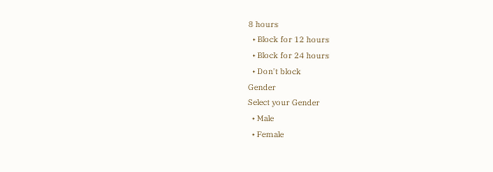8 hours
  • Block for 12 hours
  • Block for 24 hours
  • Don't block
Gender
Select your Gender
  • Male
  • Female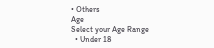• Others
Age
Select your Age Range
  • Under 18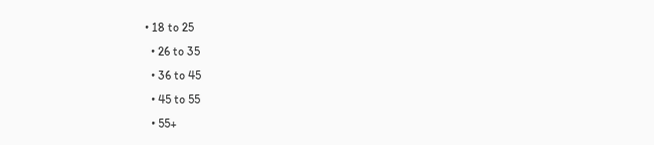• 18 to 25
  • 26 to 35
  • 36 to 45
  • 45 to 55
  • 55+